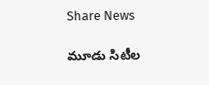Share News

మూడు సిటీల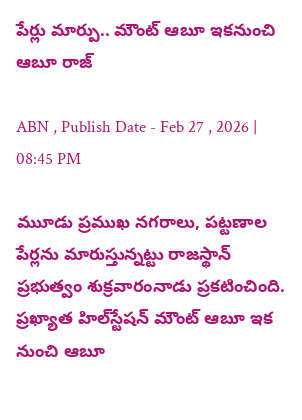పేర్లు మార్పు.. మౌంట్ ఆబూ ఇకనుంచి ఆబూ రాజ్

ABN , Publish Date - Feb 27 , 2026 | 08:45 PM

ముూడు ప్రముఖ నగరాలు, పట్టణాల పేర్లను మారుస్తున్నట్టు రాజస్థాన్ ప్రభుత్వం శుక్రవారంనాడు ప్రకటించింది. ప్రఖ్యాత హిల్‌స్టేషన్‌ మౌంట్ ఆబూ ఇక నుంచి ఆబూ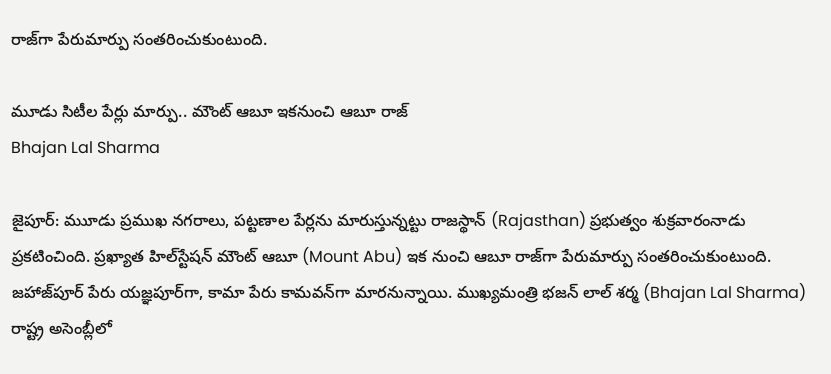రాజ్‌గా పేరుమార్పు సంతరించుకుంటుంది.

మూడు సిటీల పేర్లు మార్పు.. మౌంట్ ఆబూ ఇకనుంచి ఆబూ రాజ్
Bhajan Lal Sharma

జైపూర్: ముూడు ప్రముఖ నగరాలు, పట్టణాల పేర్లను మారుస్తున్నట్టు రాజస్థాన్ (Rajasthan) ప్రభుత్వం శుక్రవారంనాడు ప్రకటించింది. ప్రఖ్యాత హిల్‌స్టేషన్‌ మౌంట్ ఆబూ (Mount Abu) ఇక నుంచి ఆబూ రాజ్‌గా పేరుమార్పు సంతరించుకుంటుంది. జహాజ్‌పూర్ పేరు యజ్ఞపూర్‌గా, కామా పేరు కామవన్‌గా మారనున్నాయి. ముఖ్యమంత్రి భజన్ లాల్ శర్మ (Bhajan Lal Sharma) రాష్ట్ర అసెంబ్లీలో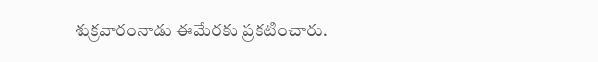శుక్రవారంనాడు ఈమేరకు ప్రకటించారు.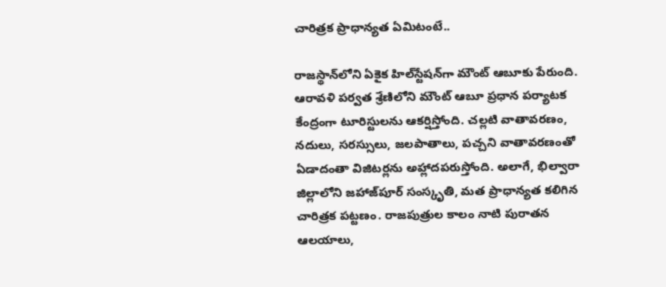చారిత్రక ప్రాధాన్యత ఏమిటంటే..

రాజస్థాన్‌లోని ఏకైక హిల్‌స్టేషన్‌గా మౌంట్ ఆబూకు పేరుంది. ఆరావళి పర్వత శ్రేణిలోని మౌంట్ ఆబూ ప్రధాన పర్యాటక కేంద్రంగా టూరిస్టులను ఆకర్షిస్తోంది. చల్లటి వాతావరణం, నదులు, సరస్సులు, జలపాతాలు, పచ్చని వాతావరణంతో ఏడాదంతా విజిటర్లను అహ్లాదపరుస్తోంది. అలాగే, భిల్వారా జిల్లాలోని జహాజ్‌పూర్ సంస్కృతి, మత ప్రాధాన్యత కలిగిన చారిత్రక పట్టణం. రాజపుత్రుల కాలం నాటి పురాతన ఆలయాలు,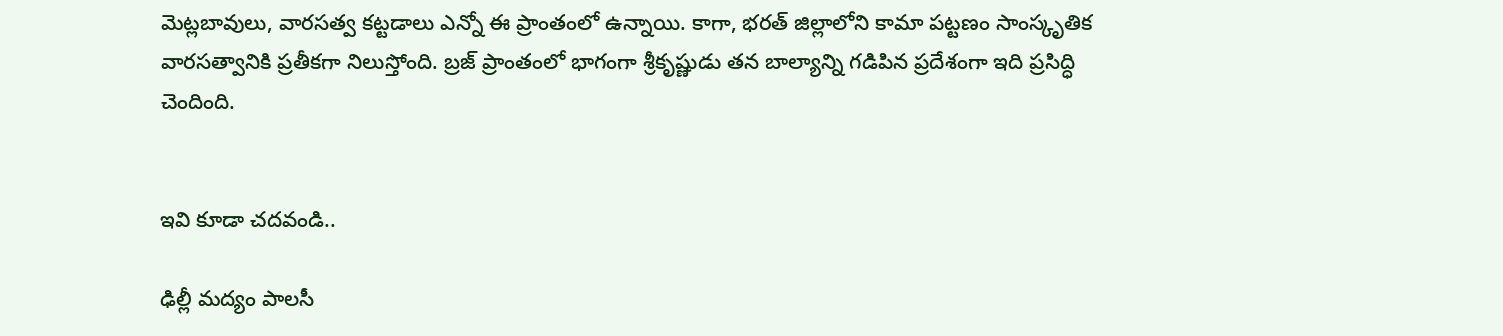మెట్లబావులు, వారసత్వ కట్టడాలు ఎన్నో ఈ ప్రాంతంలో ఉన్నాయి. కాగా, భరత్ జిల్లాలోని కామా పట్టణం సాంస్కృతిక వారసత్వానికి ప్రతీకగా నిలుస్తోంది. బ్రజ్ ప్రాంతంలో భాగంగా శ్రీకృష్ణుడు తన బాల్యాన్ని గడిపిన ప్రదేశంగా ఇది ప్రసిద్ధి చెందింది.


ఇవి కూడా చదవండి..

ఢిల్లీ మద్యం పాలసీ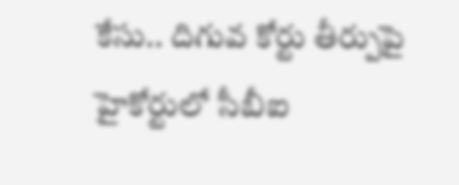కేసు.. దిగువ కోర్టు తీర్పుపై హైకోర్టులో సీబీఐ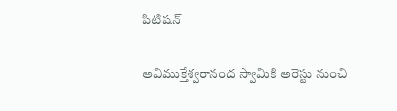పిటిషన్

అవిముక్తేశ్వరానంద స్వామికి అరెస్టు నుంచి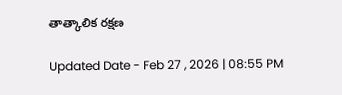తాత్కాలిక రక్షణ

Updated Date - Feb 27 , 2026 | 08:55 PM